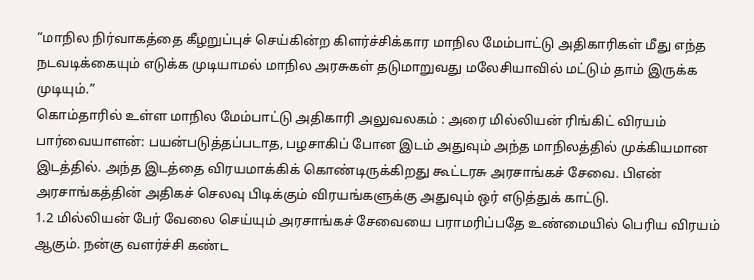“மாநில நிர்வாகத்தை கீழறுப்புச் செய்கின்ற கிளர்ச்சிக்கார மாநில மேம்பாட்டு அதிகாரிகள் மீது எந்த நடவடிக்கையும் எடுக்க முடியாமல் மாநில அரசுகள் தடுமாறுவது மலேசியாவில் மட்டும் தாம் இருக்க முடியும்.”
கொம்தாரில் உள்ள மாநில மேம்பாட்டு அதிகாரி அலுவலகம் : அரை மில்லியன் ரிங்கிட் விரயம்
பார்வையாளன்: பயன்படுத்தப்படாத, பழசாகிப் போன இடம் அதுவும் அந்த மாநிலத்தில் முக்கியமான இடத்தில். அந்த இடத்தை விரயமாக்கிக் கொண்டிருக்கிறது கூட்டரசு அரசாங்கச் சேவை. பிஎன் அரசாங்கத்தின் அதிகச் செலவு பிடிக்கும் விரயங்களுக்கு அதுவும் ஒர் எடுத்துக் காட்டு.
1.2 மில்லியன் பேர் வேலை செய்யும் அரசாங்கச் சேவையை பராமரிப்பதே உண்மையில் பெரிய விரயம் ஆகும். நன்கு வளர்ச்சி கண்ட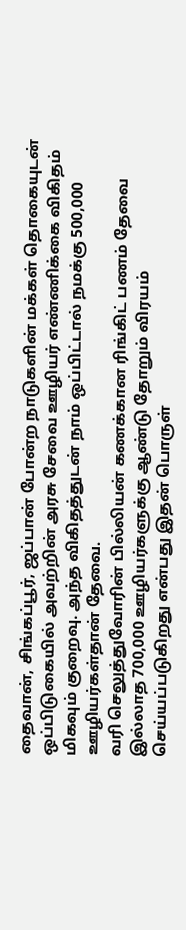தைவான், சிங்கப்பூர், ஜப்பான் போன்ற நாடுகளின் மக்கள் தொகையுடன் ஒப்பிடுகையில் அவற்றின் அரசு சேவை ஊழியர் எண்ணிக்கை விகிதம் மிகவும் குறைவு. அந்த விகிதத்துடன் நாம் ஒப்பிட்டால் நமக்கு 500,000 ஊழியர்கள்தான் தேவை.
வரி செலுத்துவோரின் பில்லியன் கணக்கான ரிங்கிட் பணம் தேவை இல்லாத 700,000 ஊழியர்களுக்கு ஆண்டு தோறும் விரயம் செய்யப்படுகிறது என்பது இதன் பொருள்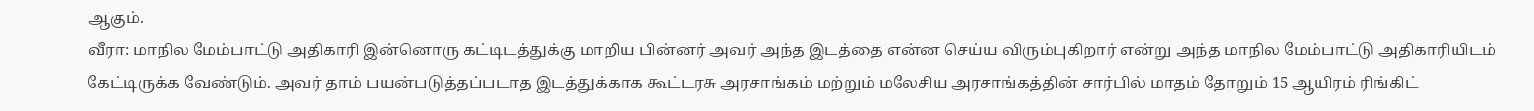ஆகும்.
வீரா: மாநில மேம்பாட்டு அதிகாரி இன்னொரு கட்டிடத்துக்கு மாறிய பின்னர் அவர் அந்த இடத்தை என்ன செய்ய விரும்புகிறார் என்று அந்த மாநில மேம்பாட்டு அதிகாரியிடம் கேட்டிருக்க வேண்டும். அவர் தாம் பயன்படுத்தப்படாத இடத்துக்காக கூட்டரசு அரசாங்கம் மற்றும் மலேசிய அரசாங்கத்தின் சார்பில் மாதம் தோறும் 15 ஆயிரம் ரிங்கிட்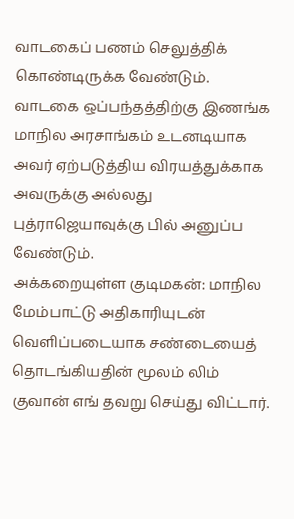வாடகைப் பணம் செலுத்திக் கொண்டிருக்க வேண்டும். வாடகை ஒப்பந்தத்திற்கு இணங்க மாநில அரசாங்கம் உடனடியாக அவர் ஏற்படுத்திய விரயத்துக்காக அவருக்கு அல்லது புத்ராஜெயாவுக்கு பில் அனுப்ப வேண்டும்.
அக்கறையுள்ள குடிமகன்: மாநில மேம்பாட்டு அதிகாரியுடன் வெளிப்படையாக சண்டையைத் தொடங்கியதின் மூலம் லிம் குவான் எங் தவறு செய்து விட்டார்.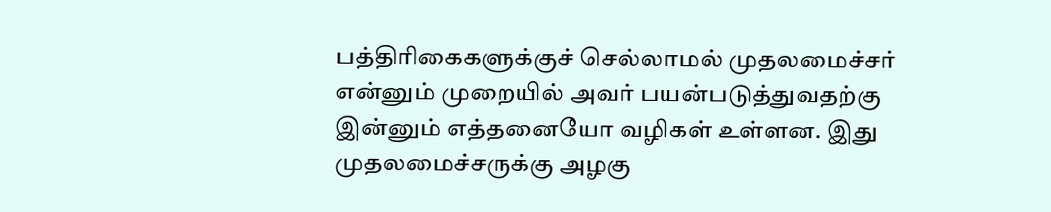பத்திரிகைகளுக்குச் செல்லாமல் முதலமைச்சர் என்னும் முறையில் அவர் பயன்படுத்துவதற்கு இன்னும் எத்தனையோ வழிகள் உள்ளன. இது முதலமைச்சருக்கு அழகு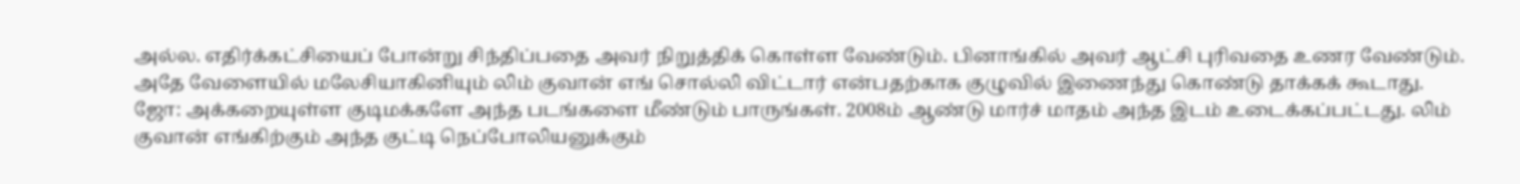அல்ல. எதிர்க்கட்சியைப் போன்று சிந்திப்பதை அவர் நிறுத்திக் கொள்ள வேண்டும். பினாங்கில் அவர் ஆட்சி புரிவதை உணர வேண்டும்.
அதே வேளையில் மலேசியாகினியும் லிம் குவான் எங் சொல்லி விட்டார் என்பதற்காக குழுவில் இணைந்து கொண்டு தாக்கக் கூடாது.
ஜோ: அக்கறையுள்ள குடிமக்களே அந்த படங்களை மீண்டும் பாருங்கள். 2008ம் ஆண்டு மார்ச் மாதம் அந்த இடம் உடைக்கப்பட்டது. லிம் குவான் எங்கிற்கும் அந்த குட்டி நெப்போலியனுக்கும்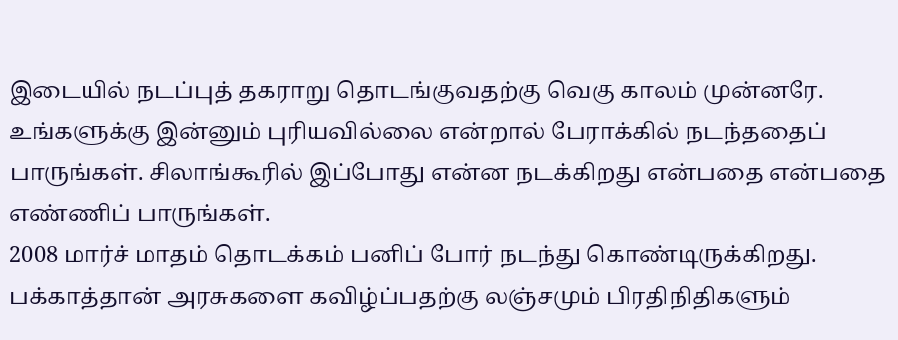இடையில் நடப்புத் தகராறு தொடங்குவதற்கு வெகு காலம் முன்னரே. உங்களுக்கு இன்னும் புரியவில்லை என்றால் பேராக்கில் நடந்ததைப் பாருங்கள். சிலாங்கூரில் இப்போது என்ன நடக்கிறது என்பதை என்பதை எண்ணிப் பாருங்கள்.
2008 மார்ச் மாதம் தொடக்கம் பனிப் போர் நடந்து கொண்டிருக்கிறது. பக்காத்தான் அரசுகளை கவிழ்ப்பதற்கு லஞ்சமும் பிரதிநிதிகளும்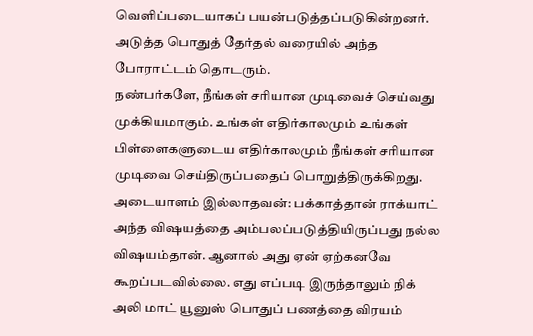வெளிப்படையாகப் பயன்படுத்தப்படுகின்றனர். அடுத்த பொதுத் தேர்தல் வரையில் அந்த போராட்டம் தொடரும்.
நண்பர்களே, நீங்கள் சரியான முடிவைச் செய்வது முக்கியமாகும். உங்கள் எதிர்காலமும் உங்கள் பிள்ளைகளுடைய எதிர்காலமும் நீங்கள் சரியான முடிவை செய்திருப்பதைப் பொறுத்திருக்கிறது.
அடையாளம் இல்லாதவன்: பக்காத்தான் ராக்யாட் அந்த விஷயத்தை அம்பலப்படுத்தியிருப்பது நல்ல விஷயம்தான். ஆனால் அது ஏன் ஏற்கனவே கூறப்படவில்லை. எது எப்படி இருந்தாலும் நிக் அலி மாட் யூனுஸ் பொதுப் பணத்தை விரயம்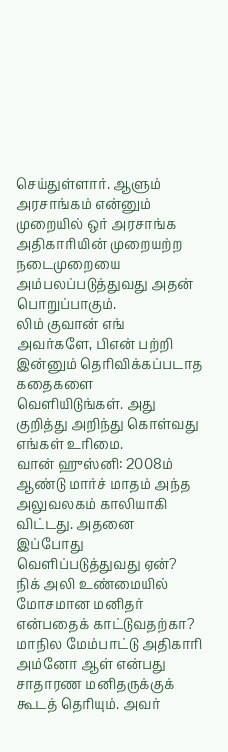செய்துள்ளார். ஆளும் அரசாங்கம் என்னும் முறையில் ஒர் அரசாங்க அதிகாரியின் முறையற்ற நடைமுறையை அம்பலப்படுத்துவது அதன் பொறுப்பாகும்.
லிம் குவான் எங் அவர்களே, பிஎன் பற்றி இன்னும் தெரிவிக்கப்படாத கதைகளை வெளியிடுங்கள். அது குறித்து அறிந்து கொள்வது எங்கள் உரிமை.
வான் ஹுஸ்னி: 2008ம் ஆண்டு மார்ச் மாதம் அந்த அலுவலகம் காலியாகி விட்டது. அதனை இப்போது வெளிப்படுத்துவது ஏன்? நிக் அலி உண்மையில் மோசமான மனிதர் என்பதைக் காட்டுவதற்கா? மாநில மேம்பாட்டு அதிகாரி அம்னோ ஆள் என்பது சாதாரண மனிதருக்குக் கூடத் தெரியும். அவர்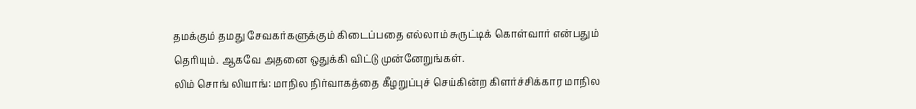தமக்கும் தமது சேவகர்களுக்கும் கிடைப்பதை எல்லாம் சுருட்டிக் கொள்வார் என்பதும் தெரியும். ஆகவே அதனை ஒதுக்கி விட்டு முன்னேறுங்கள்.
லிம் சொங் லியாங்: மாநில நிர்வாகத்தை கீழறுப்புச் செய்கின்ற கிளர்ச்சிக்கார மாநில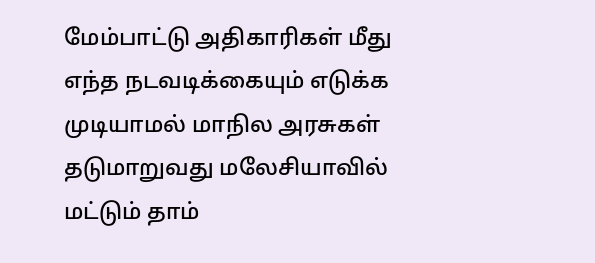மேம்பாட்டு அதிகாரிகள் மீது எந்த நடவடிக்கையும் எடுக்க முடியாமல் மாநில அரசுகள் தடுமாறுவது மலேசியாவில் மட்டும் தாம்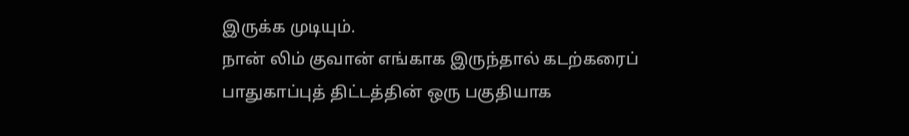இருக்க முடியும்.
நான் லிம் குவான் எங்காக இருந்தால் கடற்கரைப் பாதுகாப்புத் திட்டத்தின் ஒரு பகுதியாக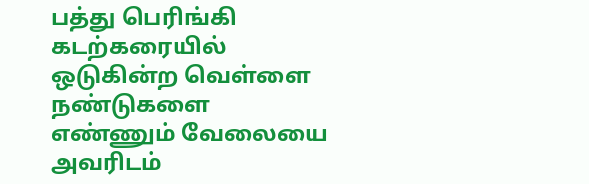பத்து பெரிங்கி கடற்கரையில் ஒடுகின்ற வெள்ளை நண்டுகளை எண்ணும் வேலையை அவரிடம்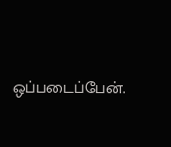ஒப்படைப்பேன்.